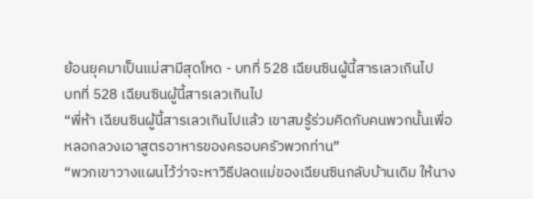ย้อนยุคมาเป็นแม่สามีสุดโหด - บทที่ 528 เฉียนซินผู้นี้สารเลวเกินไป
บทที่ 528 เฉียนซินผู้นี้สารเลวเกินไป
“พี่ห้า เฉียนซินผู้นี้สารเลวเกินไปแล้ว เขาสมรู้ร่วมคิดกับคนพวกนั้นเพื่อหลอกลวงเอาสูตรอาหารของครอบครัวพวกท่าน”
“พวกเขาวางแผนไว้ว่าจะหาวิธีปลดแม่ของเฉียนซินกลับบ้านเดิม ให้นาง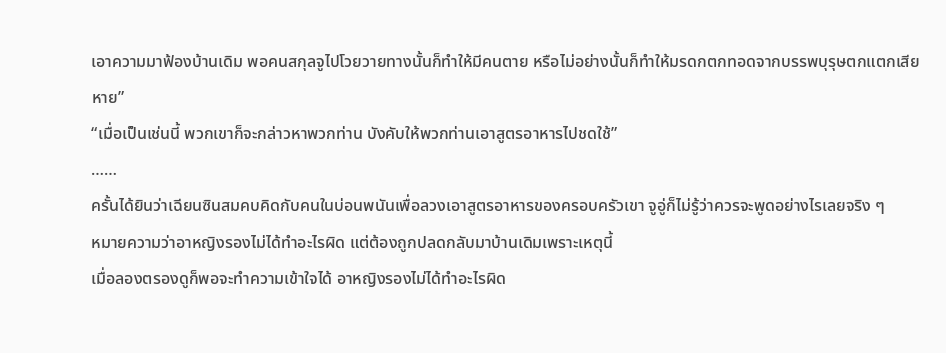เอาความมาฟ้องบ้านเดิม พอคนสกุลจูไปโวยวายทางนั้นก็ทำให้มีคนตาย หรือไม่อย่างนั้นก็ทำให้มรดกตกทอดจากบรรพบุรุษตกแตกเสียหาย”
“เมื่อเป็นเช่นนี้ พวกเขาก็จะกล่าวหาพวกท่าน บังคับให้พวกท่านเอาสูตรอาหารไปชดใช้”
……
ครั้นได้ยินว่าเฉียนซินสมคบคิดกับคนในบ่อนพนันเพื่อลวงเอาสูตรอาหารของครอบครัวเขา จูอู่ก็ไม่รู้ว่าควรจะพูดอย่างไรเลยจริง ๆ
หมายความว่าอาหญิงรองไม่ได้ทำอะไรผิด แต่ต้องถูกปลดกลับมาบ้านเดิมเพราะเหตุนี้
เมื่อลองตรองดูก็พอจะทำความเข้าใจได้ อาหญิงรองไม่ได้ทำอะไรผิด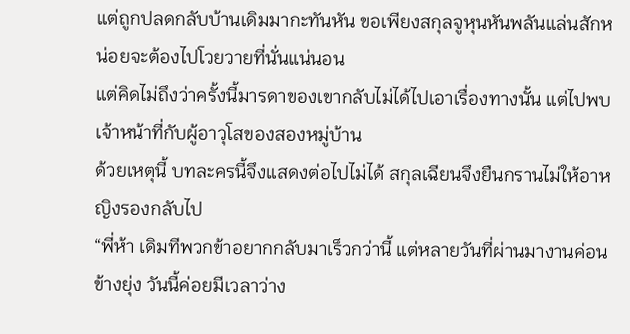แต่ถูกปลดกลับบ้านเดิมมากะทันหัน ขอเพียงสกุลจูหุนหันพลันแล่นสักหน่อยจะต้องไปโวยวายที่นั่นแน่นอน
แต่คิดไม่ถึงว่าครั้งนี้มารดาของเขากลับไม่ได้ไปเอาเรื่องทางนั้น แต่ไปพบเจ้าหน้าที่กับผู้อาวุโสของสองหมู่บ้าน
ด้วยเหตุนี้ บทละครนี้จึงแสดงต่อไปไม่ได้ สกุลเฉียนจึงยืนกรานไม่ให้อาหญิงรองกลับไป
“พี่ห้า เดิมทีพวกข้าอยากกลับมาเร็วกว่านี้ แต่หลายวันที่ผ่านมางานค่อนข้างยุ่ง วันนี้ค่อยมีเวลาว่าง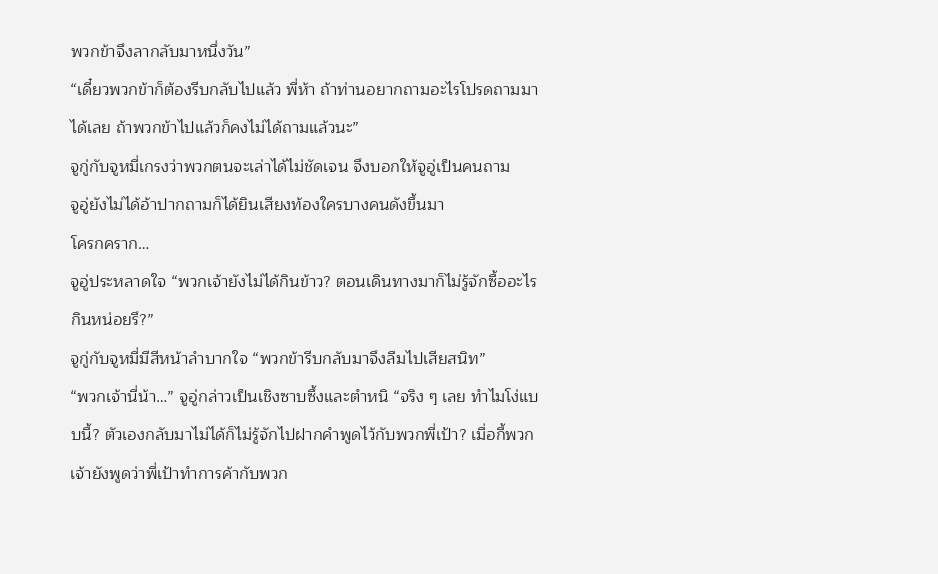พวกข้าจึงลากลับมาหนึ่งวัน”
“เดี๋ยวพวกข้าก็ต้องรีบกลับไปแล้ว พี่ห้า ถ้าท่านอยากถามอะไรโปรดถามมาได้เลย ถ้าพวกข้าไปแล้วก็คงไม่ได้ถามแล้วนะ”
จูกู่กับจูหมี่เกรงว่าพวกตนจะเล่าได้ไม่ชัดเจน จึงบอกให้จูอู่เป็นคนถาม
จูอู่ยังไม่ได้อ้าปากถามก็ได้ยินเสียงท้องใครบางคนดังขึ้นมา
โครกคราก…
จูอู่ประหลาดใจ “พวกเจ้ายังไม่ได้กินข้าว? ตอนเดินทางมาก็ไม่รู้จักซื้ออะไรกินหน่อยรึ?”
จูกู่กับจูหมี่มีสีหน้าลำบากใจ “พวกข้ารีบกลับมาจึงลืมไปเสียสนิท”
“พวกเจ้านี่น้า…” จูอู่กล่าวเป็นเชิงซาบซึ้งและตำหนิ “จริง ๆ เลย ทำไมโง่แบบนี้? ตัวเองกลับมาไม่ได้ก็ไม่รู้จักไปฝากคำพูดไว้กับพวกพี่เป้า? เมื่อกี้พวกเจ้ายังพูดว่าพี่เป้าทำการค้ากับพวก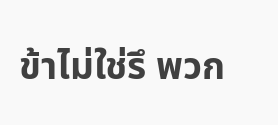ข้าไม่ใช่รึ พวก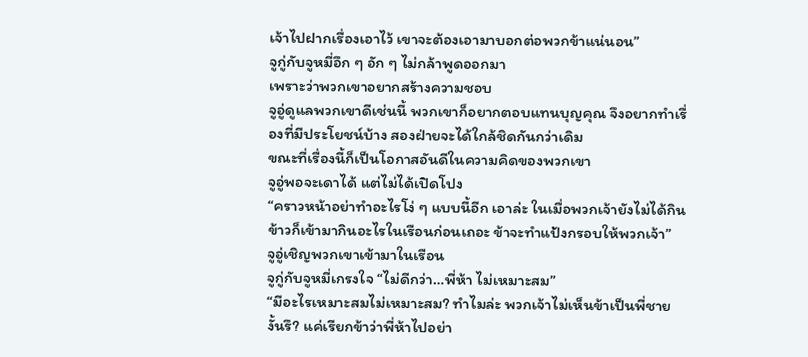เจ้าไปฝากเรื่องเอาไว้ เขาจะต้องเอามาบอกต่อพวกข้าแน่นอน”
จูกู่กับจูหมี่อึก ๆ อัก ๆ ไม่กล้าพูดออกมา
เพราะว่าพวกเขาอยากสร้างความชอบ
จูอู่ดูแลพวกเขาดีเช่นนี้ พวกเขาก็อยากตอบแทนบุญคุณ จึงอยากทำเรื่องที่มีประโยชน์บ้าง สองฝ่ายจะได้ใกล้ชิดกันกว่าเดิม
ขณะที่เรื่องนี้ก็เป็นโอกาสอันดีในความคิดของพวกเขา
จูอู่พอจะเดาได้ แต่ไม่ได้เปิดโปง
“คราวหน้าอย่าทำอะไรโง่ ๆ แบบนี้อีก เอาล่ะ ในเมื่อพวกเจ้ายังไม่ได้กินข้าวก็เข้ามากินอะไรในเรือนก่อนเถอะ ข้าจะทำแป้งกรอบให้พวกเจ้า”
จูอู่เชิญพวกเขาเข้ามาในเรือน
จูกู่กับจูหมี่เกรงใจ “ไม่ดีกว่า…พี่ห้า ไม่เหมาะสม”
“มีอะไรเหมาะสมไม่เหมาะสม? ทำไมล่ะ พวกเจ้าไม่เห็นข้าเป็นพี่ชายงั้นรึ? แค่เรียกข้าว่าพี่ห้าไปอย่า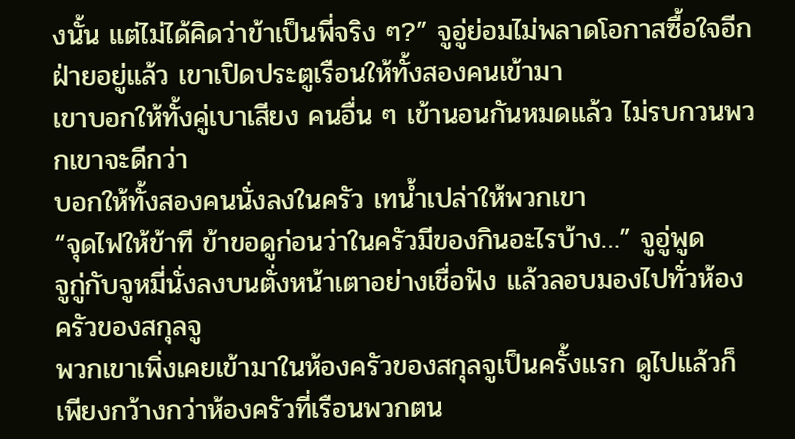งนั้น แต่ไม่ได้คิดว่าข้าเป็นพี่จริง ๆ?” จูอู่ย่อมไม่พลาดโอกาสซื้อใจอีกฝ่ายอยู่แล้ว เขาเปิดประตูเรือนให้ทั้งสองคนเข้ามา
เขาบอกให้ทั้งคู่เบาเสียง คนอื่น ๆ เข้านอนกันหมดแล้ว ไม่รบกวนพวกเขาจะดีกว่า
บอกให้ทั้งสองคนนั่งลงในครัว เทน้ำเปล่าให้พวกเขา
“จุดไฟให้ข้าที ข้าขอดูก่อนว่าในครัวมีของกินอะไรบ้าง…” จูอู่พูด
จูกู่กับจูหมี่นั่งลงบนตั่งหน้าเตาอย่างเชื่อฟัง แล้วลอบมองไปทั่วห้องครัวของสกุลจู
พวกเขาเพิ่งเคยเข้ามาในห้องครัวของสกุลจูเป็นครั้งแรก ดูไปแล้วก็เพียงกว้างกว่าห้องครัวที่เรือนพวกตน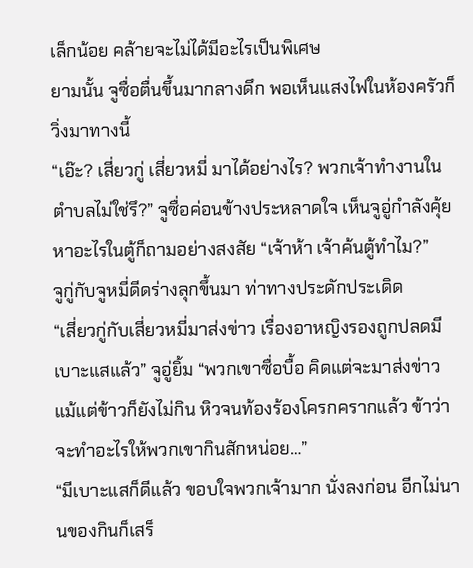เล็กน้อย คล้ายจะไม่ได้มีอะไรเป็นพิเศษ
ยามนั้น จูซื่อตื่นขึ้นมากลางดึก พอเห็นแสงไฟในห้องครัวก็วิ่งมาทางนี้
“เอ๊ะ? เสี่ยวกู่ เสี่ยวหมี่ มาได้อย่างไร? พวกเจ้าทำงานในตำบลไม่ใช่รึ?” จูซื่อค่อนข้างประหลาดใจ เห็นจูอู่กำลังคุ้ยหาอะไรในตู้ก็ถามอย่างสงสัย “เจ้าห้า เจ้าค้นตู้ทำไม?”
จูกู่กับจูหมี่ดีดร่างลุกขึ้นมา ท่าทางประดักประเดิด
“เสี่ยวกู่กับเสี่ยวหมี่มาส่งข่าว เรื่องอาหญิงรองถูกปลดมีเบาะแสแล้ว” จูอู่ยิ้ม “พวกเขาซื่อบื้อ คิดแต่จะมาส่งข่าว แม้แต่ข้าวก็ยังไม่กิน หิวจนท้องร้องโครกครากแล้ว ข้าว่าจะทำอะไรให้พวกเขากินสักหน่อย…”
“มีเบาะแสก็ดีแล้ว ขอบใจพวกเจ้ามาก นั่งลงก่อน อีกไม่นานของกินก็เสร็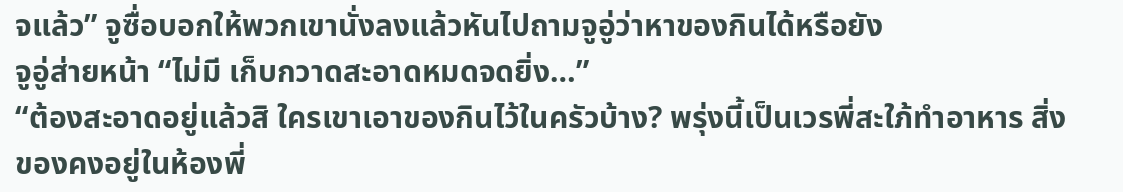จแล้ว” จูซื่อบอกให้พวกเขานั่งลงแล้วหันไปถามจูอู่ว่าหาของกินได้หรือยัง
จูอู่ส่ายหน้า “ไม่มี เก็บกวาดสะอาดหมดจดยิ่ง…”
“ต้องสะอาดอยู่แล้วสิ ใครเขาเอาของกินไว้ในครัวบ้าง? พรุ่งนี้เป็นเวรพี่สะใภ้ทำอาหาร สิ่งของคงอยู่ในห้องพี่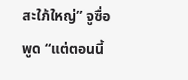สะใภ้ใหญ่” จูซื่อพูด “แต่ตอนนี้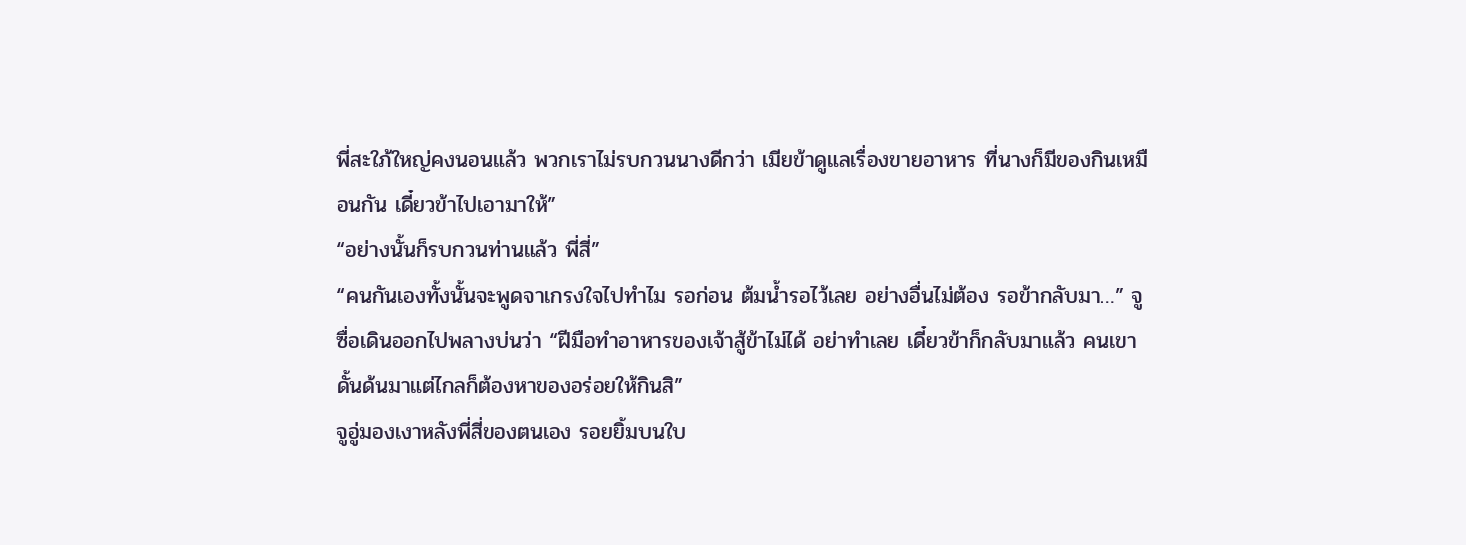พี่สะใภ้ใหญ่คงนอนแล้ว พวกเราไม่รบกวนนางดีกว่า เมียข้าดูแลเรื่องขายอาหาร ที่นางก็มีของกินเหมือนกัน เดี๋ยวข้าไปเอามาให้”
“อย่างนั้นก็รบกวนท่านแล้ว พี่สี่”
“คนกันเองทั้งนั้นจะพูดจาเกรงใจไปทำไม รอก่อน ต้มน้ำรอไว้เลย อย่างอื่นไม่ต้อง รอข้ากลับมา…” จูซื่อเดินออกไปพลางบ่นว่า “ฝีมือทำอาหารของเจ้าสู้ข้าไม่ได้ อย่าทำเลย เดี๋ยวข้าก็กลับมาแล้ว คนเขาดั้นด้นมาแต่ไกลก็ต้องหาของอร่อยให้กินสิ”
จูอู่มองเงาหลังพี่สี่ของตนเอง รอยยิ้มบนใบ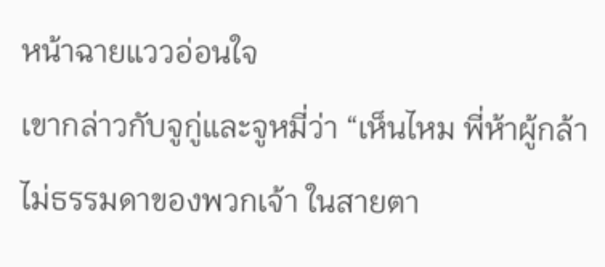หน้าฉายแววอ่อนใจ
เขากล่าวกับจูกู่และจูหมี่ว่า “เห็นไหม พี่ห้าผู้กล้าไม่ธรรมดาของพวกเจ้า ในสายตา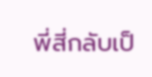พี่สี่กลับเป็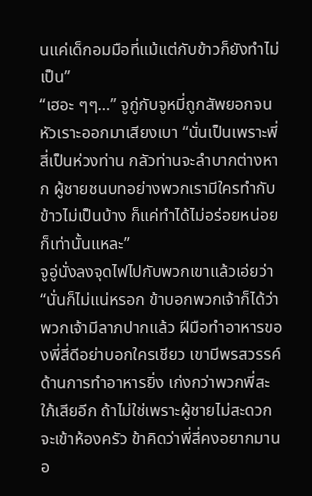นแค่เด็กอมมือที่แม้แต่กับข้าวก็ยังทำไม่เป็น”
“เฮอะ ๆๆ…” จูกู่กับจูหมี่ถูกสัพยอกจนหัวเราะออกมาเสียงเบา “นั่นเป็นเพราะพี่สี่เป็นห่วงท่าน กลัวท่านจะลำบากต่างหาก ผู้ชายชนบทอย่างพวกเรามีใครทำกับข้าวไม่เป็นบ้าง ก็แค่ทำได้ไม่อร่อยหน่อยก็เท่านั้นแหละ”
จูอู่นั่งลงจุดไฟไปกับพวกเขาแล้วเอ่ยว่า “นั่นก็ไม่แน่หรอก ข้าบอกพวกเจ้าก็ได้ว่าพวกเจ้ามีลาภปากแล้ว ฝีมือทำอาหารของพี่สี่ดีอย่าบอกใครเชียว เขามีพรสวรรค์ด้านการทำอาหารยิ่ง เก่งกว่าพวกพี่สะใภ้เสียอีก ถ้าไม่ใช่เพราะผู้ชายไม่สะดวกจะเข้าห้องครัว ข้าคิดว่าพี่สี่คงอยากมานอ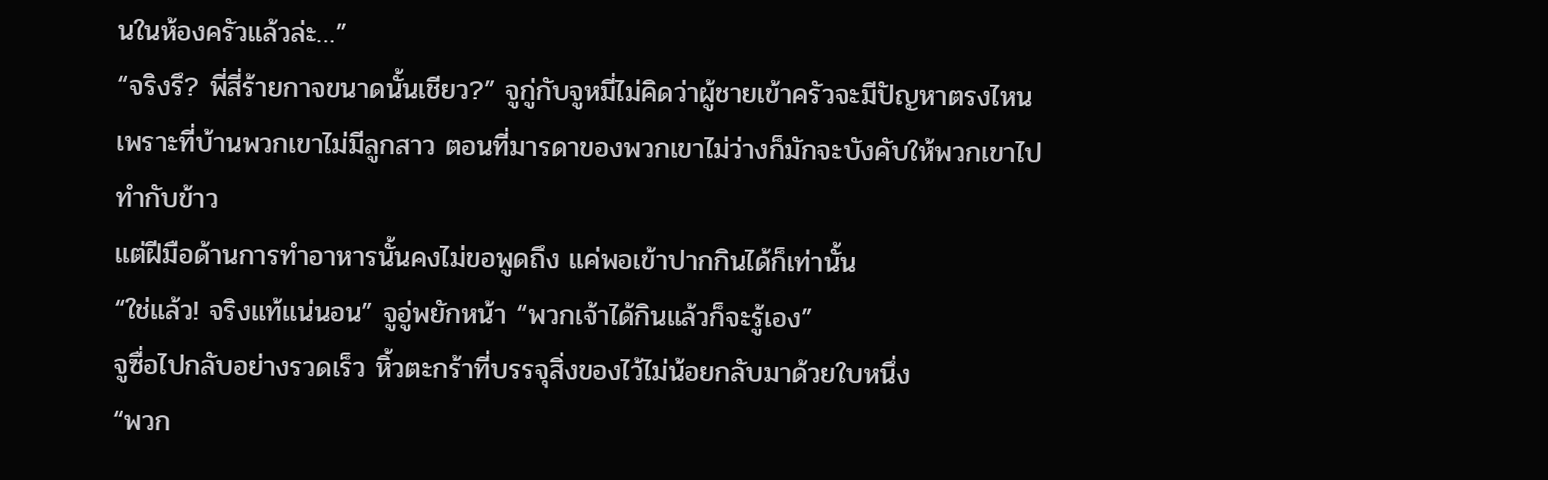นในห้องครัวแล้วล่ะ…”
“จริงรึ? พี่สี่ร้ายกาจขนาดนั้นเชียว?” จูกู่กับจูหมี่ไม่คิดว่าผู้ชายเข้าครัวจะมีปัญหาตรงไหน เพราะที่บ้านพวกเขาไม่มีลูกสาว ตอนที่มารดาของพวกเขาไม่ว่างก็มักจะบังคับให้พวกเขาไปทำกับข้าว
แต่ฝีมือด้านการทำอาหารนั้นคงไม่ขอพูดถึง แค่พอเข้าปากกินได้ก็เท่านั้น
“ใช่แล้ว! จริงแท้แน่นอน” จูอู่พยักหน้า “พวกเจ้าได้กินแล้วก็จะรู้เอง”
จูซื่อไปกลับอย่างรวดเร็ว หิ้วตะกร้าที่บรรจุสิ่งของไว้ไม่น้อยกลับมาด้วยใบหนึ่ง
“พวก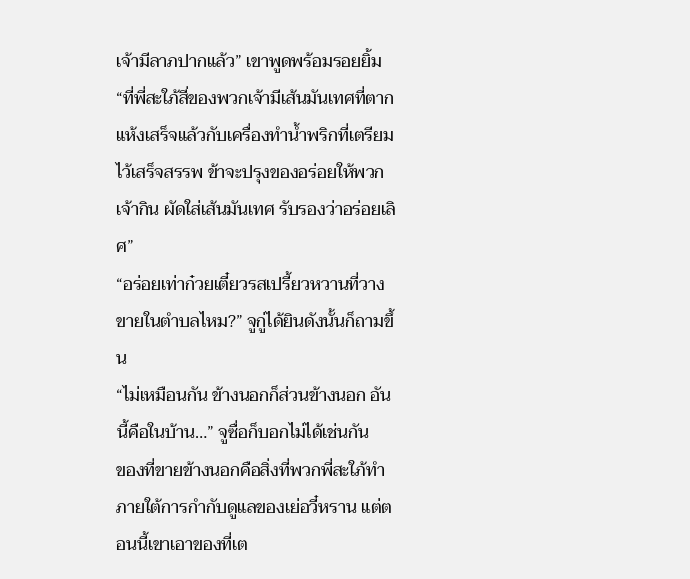เจ้ามีลาภปากแล้ว” เขาพูดพร้อมรอยยิ้ม “ที่พี่สะใภ้สี่ของพวกเจ้ามีเส้นมันเทศที่ตากแห้งเสร็จแล้วกับเครื่องทำน้ำพริกที่เตรียมไว้เสร็จสรรพ ข้าจะปรุงของอร่อยให้พวกเจ้ากิน ผัดใส่เส้นมันเทศ รับรองว่าอร่อยเลิศ”
“อร่อยเท่าก๋วยเตี๋ยวรสเปรี้ยวหวานที่วางขายในตำบลไหม?” จูกู่ได้ยินดังนั้นก็ถามขึ้น
“ไม่เหมือนกัน ข้างนอกก็ส่วนข้างนอก อันนี้คือในบ้าน…” จูซื่อก็บอกไม่ได้เช่นกัน
ของที่ขายข้างนอกคือสิ่งที่พวกพี่สะใภ้ทำภายใต้การกำกับดูแลของเย่อวี๋หราน แต่ตอนนี้เขาเอาของที่เต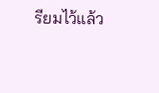รียมไว้แล้ว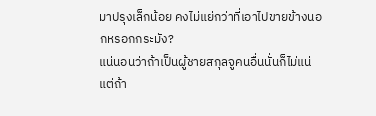มาปรุงเล็กน้อย คงไม่แย่กว่าที่เอาไปขายข้างนอกหรอกกระมัง?
แน่นอนว่าถ้าเป็นผู้ชายสกุลจูคนอื่นนั่นก็ไม่แน่ แต่ถ้า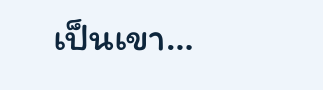เป็นเขา…